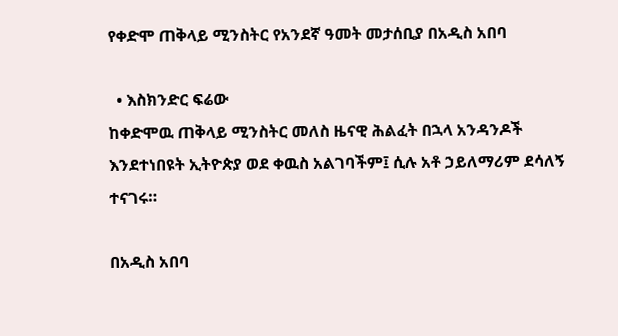የቀድሞ ጠቅላይ ሚንስትር የአንደኛ ዓመት መታሰቢያ በአዲስ አበባ

  • እስክንድር ፍሬው
ከቀድሞዉ ጠቅላይ ሚንስትር መለስ ዜናዊ ሕልፈት በኋላ አንዳንዶች እንደተነበዩት ኢትዮጵያ ወደ ቀዉስ አልገባችም፤ ሲሉ አቶ ኃይለማሪም ደሳለኝ ተናገሩ።

በአዲስ አበባ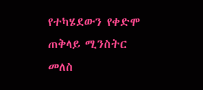የተካሄደውን የቀድሞ ጠቅላይ ሚንስትር መለስ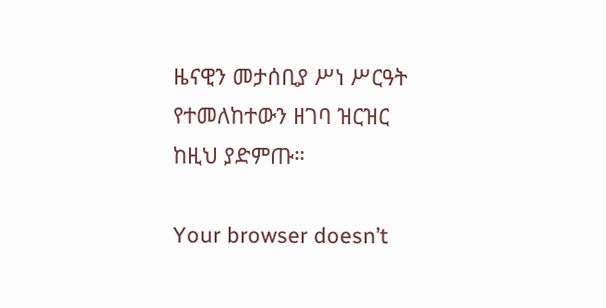ዜናዊን መታሰቢያ ሥነ ሥርዓት የተመለከተውን ዘገባ ዝርዝር ከዚህ ያድምጡ።

Your browser doesn’t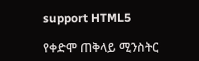support HTML5

የቀድሞ ጠቅላይ ሚንስትር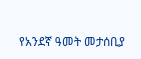የአንደኛ ዓመት መታሰቢያ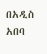በአዲስ አበባ